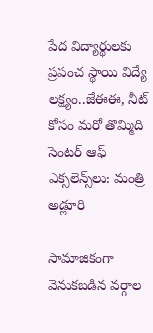పేద విద్యార్థులకు ప్రపంచ స్థాయి విద్యే లక్ష్యం..జేఈఈ, నీట్ కోసం మరో తొమ్మిది సెంటర్ ఆఫ్ ఎక్సలెన్స్‌‌లు: మంత్రి అడ్లూరి

సామాజికంగా వెనుకబడిన వర్గాల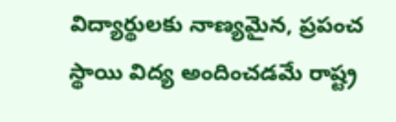విద్యార్థులకు నాణ్యమైన, ప్రపంచ స్థాయి విద్య అందించడమే రాష్ట్ర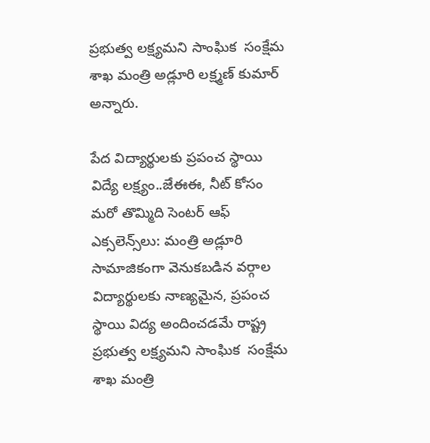ప్రభుత్వ లక్ష్యమని సాంఘిక  సంక్షేమ శాఖ మంత్రి అడ్లూరి లక్ష్మణ్ కుమార్ అన్నారు.

పేద విద్యార్థులకు ప్రపంచ స్థాయి విద్యే లక్ష్యం..జేఈఈ, నీట్ కోసం మరో తొమ్మిది సెంటర్ ఆఫ్ ఎక్సలెన్స్‌‌లు: మంత్రి అడ్లూరి
సామాజికంగా వెనుకబడిన వర్గాల విద్యార్థులకు నాణ్యమైన, ప్రపంచ స్థాయి విద్య అందించడమే రాష్ట్ర ప్రభుత్వ లక్ష్యమని సాంఘిక  సంక్షేమ శాఖ మంత్రి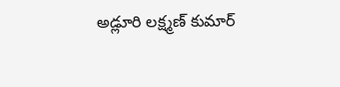అడ్లూరి లక్ష్మణ్ కుమార్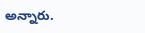అన్నారు.